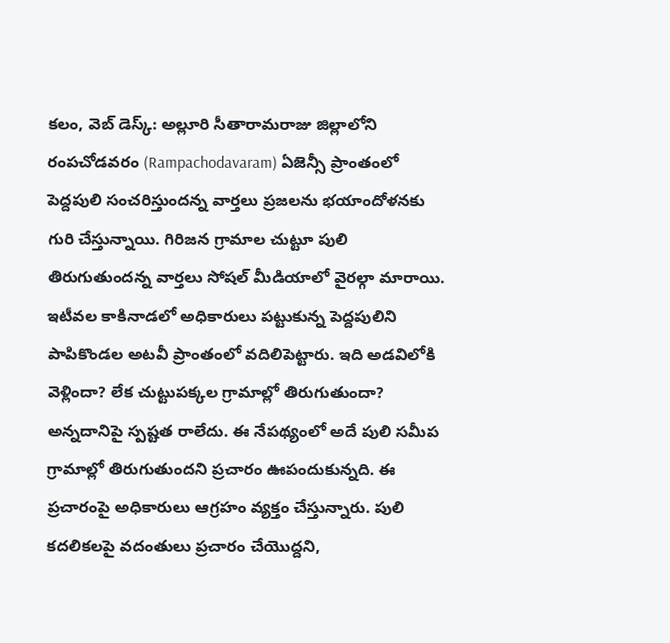కలం, వెబ్ డెస్క్: అల్లూరి సీతారామరాజు జిల్లాలోని రంపచోడవరం (Rampachodavaram) ఏజెన్సీ ప్రాంతంలో పెద్దపులి సంచరిస్తుందన్న వార్తలు ప్రజలను భయాందోళనకు గురి చేస్తున్నాయి. గిరిజన గ్రామాల చుట్టూ పులి తిరుగుతుందన్న వార్తలు సోషల్ మీడియాలో వైరల్గా మారాయి. ఇటీవల కాకినాడలో అధికారులు పట్టుకున్న పెద్దపులిని పాపికొండల అటవీ ప్రాంతంలో వదిలిపెట్టారు. ఇది అడవిలోకి వెళ్లిందా? లేక చుట్టుపక్కల గ్రామాల్లో తిరుగుతుందా? అన్నదానిపై స్పష్టత రాలేదు. ఈ నేపథ్యంలో అదే పులి సమీప గ్రామాల్లో తిరుగుతుందని ప్రచారం ఊపందుకున్నది. ఈ ప్రచారంపై అధికారులు ఆగ్రహం వ్యక్తం చేస్తున్నారు. పులి కదలికలపై వదంతులు ప్రచారం చేయొద్దని,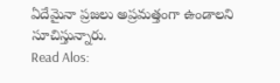ఏదేమైనా ప్రజలు అప్రమత్తంగా ఉండాలని సూచిస్తున్నారు.
Read Alos: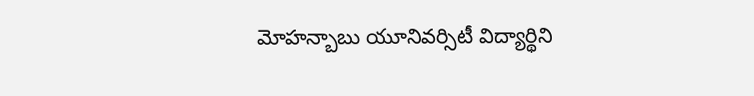మోహన్బాబు యూనివర్సిటీ విద్యార్థిని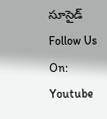సూసైడ్
Follow Us On: Youtube